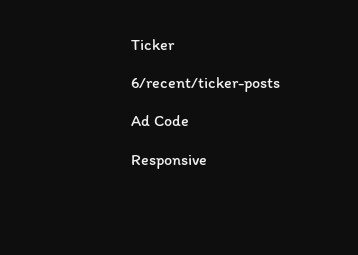Ticker

6/recent/ticker-posts

Ad Code

Responsive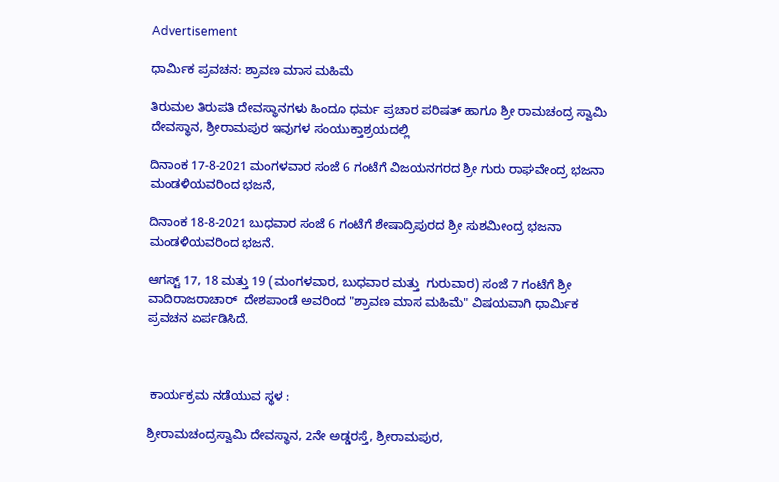Advertisement

ಧಾರ್ಮಿಕ ಪ್ರವಚನ: ಶ್ರಾವಣ ಮಾಸ ಮಹಿಮೆ

ತಿರುಮಲ ತಿರುಪತಿ ದೇವಸ್ಥಾನಗಳು ಹಿಂದೂ ಧರ್ಮ ಪ್ರಚಾರ ಪರಿಷತ್ ಹಾಗೂ ಶ್ರೀ ರಾಮಚಂದ್ರ ಸ್ವಾಮಿ ದೇವಸ್ಥಾನ, ಶ್ರೀರಾಮಪುರ ಇವುಗಳ ಸಂಯುಕ್ತಾಶ್ರಯದಲ್ಲಿ

ದಿನಾಂಕ 17-8-2021 ಮಂಗಳವಾರ ಸಂಜೆ 6 ಗಂಟೆಗೆ ವಿಜಯನಗರದ ಶ್ರೀ ಗುರು ರಾಘವೇಂದ್ರ ಭಜನಾ ಮಂಡಳಿಯವರಿಂದ ಭಜನೆ,

ದಿನಾಂಕ 18-8-2021 ಬುಧವಾರ ಸಂಜೆ 6 ಗಂಟೆಗೆ ಶೇಷಾದ್ರಿಪುರದ ಶ್ರೀ ಸುಶಮೀಂದ್ರ ಭಜನಾ ಮಂಡಳಿಯವರಿಂದ ಭಜನೆ.

ಆಗಸ್ಟ್ 17, 18 ಮತ್ತು 19 (ಮಂಗಳವಾರ, ಬುಧವಾರ ಮತ್ತು  ಗುರುವಾರ) ಸಂಜೆ 7 ಗಂಟೆಗೆ ಶ್ರೀ ವಾದಿರಾಜರಾಚಾರ್  ದೇಶಪಾಂಡೆ ಅವರಿಂದ "ಶ್ರಾವಣ ಮಾಸ ಮಹಿಮೆ" ವಿಷಯವಾಗಿ ಧಾರ್ಮಿಕ ಪ್ರವಚನ ಏರ್ಪಡಿಸಿದೆ.



 ಕಾರ್ಯಕ್ರಮ ನಡೆಯುವ ಸ್ಥಳ :

ಶ್ರೀರಾಮಚಂದ್ರಸ್ವಾಮಿ ದೇವಸ್ಥಾನ, 2ನೇ ಅಡ್ಡರಸ್ತೆ, ಶ್ರೀರಾಮಪುರ,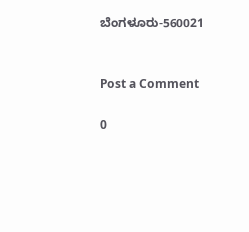ಬೆಂಗಳೂರು-560021


Post a Comment

0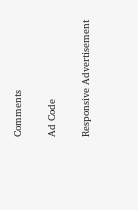Comments

Ad Code

Responsive Advertisement